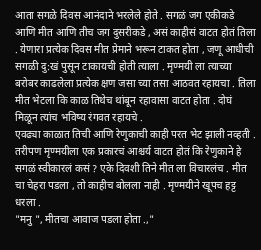आता सगळे दिवस आनंदाने भरलेले होते . सगळं जग एकीकडे आणि मीत आणि तीच जग दुसरीकडे , असं काहीसं वाटत होतं तिला . येणारा प्रत्येक दिवस मीत प्रेमाने भरून टाकत होता , जणू आधीची सगळी दु:खं पुसून टाकायची होती त्याला . मृण्मयी ला त्याच्या बरोबर काढलेला प्रत्येक क्षण जसा च्या तसा आठवत रहायचा . तिला मीत भेटला कि काळ तिथेच थांबून रहावासा वाटत होता . दोघं मिळून त्यांच भविष्य रंगवत रहायचे .
एवढ्या काळात तिची आणि रेणुकाची काही परत भेट झाली नव्हती . तरीपण मृण्मयीला एक प्रकारचं आश्चर्य वाटत होतं कि रेणुकाने हे सगळं स्वीकारलं कसं ? एके दिवशी तिने मीत ला विचारलंच . मीत चा चेहरा पडला , तो काहीच बोलला नाही . मृण्मयीने खूपच हट्ट धरला .
"मनु ", मीतचा आवाज पडला होता .,"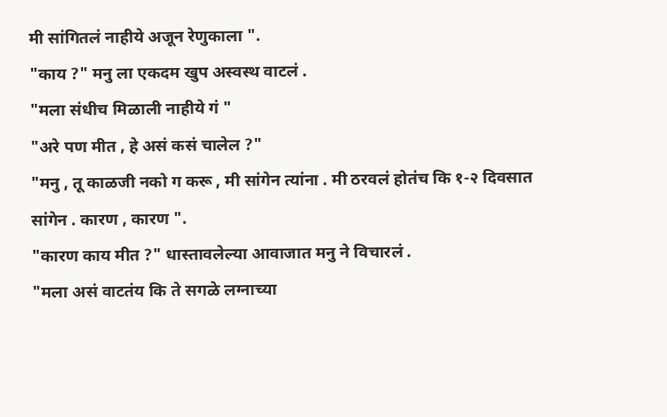मी सांगितलं नाहीये अजून रेणुकाला ".
"काय ?" मनु ला एकदम खुप अस्वस्थ वाटलं .
"मला संधीच मिळाली नाहीये गं "
"अरे पण मीत , हे असं कसं चालेल ?"
"मनु , तू काळजी नको ग करू , मी सांगेन त्यांना . मी ठरवलं होतंच कि १-२ दिवसात सांगेन . कारण , कारण ".
"कारण काय मीत ?" धास्तावलेल्या आवाजात मनु ने विचारलं .
"मला असं वाटतंय कि ते सगळे लग्नाच्या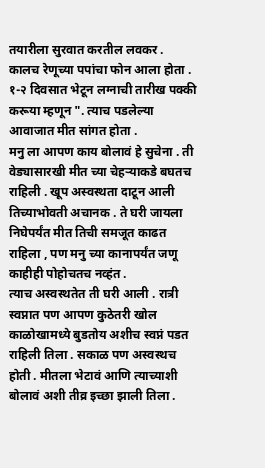तयारीला सुरवात करतील लवकर . कालच रेणूच्या पपांचा फोन आला होता . १-२ दिवसात भेटून लग्नाची तारीख पक्की करूया म्हणून ". त्याच पडलेल्या आवाजात मीत सांगत होता .
मनु ला आपण काय बोलावं हे सुचेना . ती वेड्यासारखी मीत च्या चेहऱ्याकडे बघतच राहिली . खूप अस्वस्थता दाटून आली तिच्याभोवती अचानक . ते घरी जायला निघेपर्यंत मीत तिची समजूत काढत राहिला , पण मनु च्या कानापर्यंत जणू काहीही पोहोचतच नव्हंत .
त्याच अस्वस्थतेत ती घरी आली . रात्री स्वप्नात पण आपण कुठेतरी खोल काळोखामध्ये बुडतोय अशीच स्वप्नं पडत राहिली तिला . सकाळ पण अस्वस्थच होती . मीतला भेटावं आणि त्याच्याशी बोलावं अशी तीव्र इच्छा झाली तिला .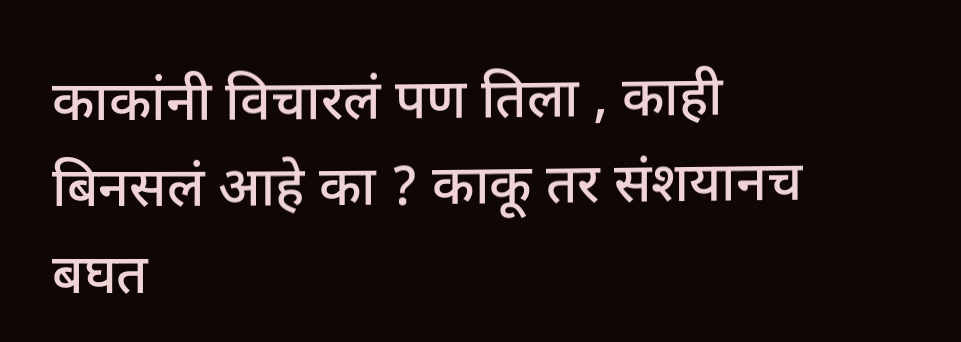काकांनी विचारलं पण तिला , काही बिनसलं आहे का ? काकू तर संशयानच बघत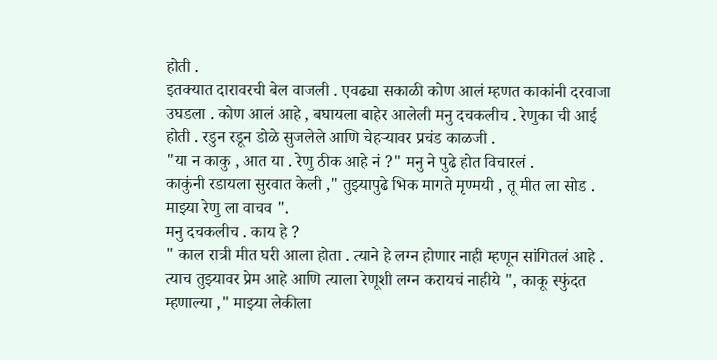होती .
इतक्यात दारावरची बेल वाजली . एवढ्या सकाळी कोण आलं म्हणत काकांनी दरवाजा उघडला . कोण आलं आहे , बघायला बाहेर आलेली मनु दचकलीच . रेणुका ची आई होती . रडुन रडून डोळे सुजलेले आणि चेहऱ्यावर प्रचंड काळजी .
"या न काकु , आत या . रेणु ठीक आहे नं ?" मनु ने पुढे होत विचारलं .
काकुंनी रडायला सुरवात केली ," तुझ्यापुढे भिक मागते मृण्मयी , तू मीत ला सोड . माझ्या रेणु ला वाचव ".
मनु दचकलीच . काय हे ?
" काल रात्री मीत घरी आला होता . त्याने हे लग्न होणार नाही म्हणून सांगितलं आहे . त्याच तुझ्यावर प्रेम आहे आणि त्याला रेणूशी लग्न करायचं नाहीये ", काकू स्फुंदत म्हणाल्या ," माझ्या लेकीला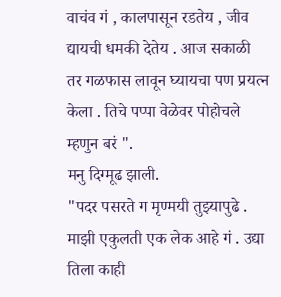वाचंव गं , कालपासून रडतेय , जीव द्यायची धमकी देतेय . आज सकाळी तर गळफास लावून घ्यायचा पण प्रयत्न केला . तिचे पप्पा वेळेवर पोहोचले म्हणुन बरं ".
मनु दिग्मूढ झाली.
"पदर पसरते ग मृण्मयी तुझ्यापुढे . माझी एकुलती एक लेक आहे गं . उद्या तिला काही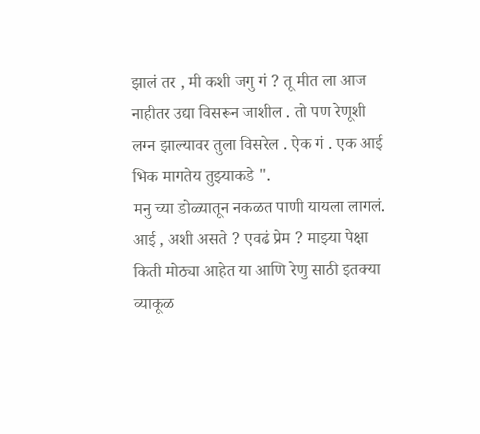झालं तर , मी कशी जगु गं ? तू मीत ला आज नाहीतर उद्या विसरून जाशील . तो पण रेणूशी लग्न झाल्यावर तुला विसरेल . ऐक गं . एक आई भिक मागतेय तुझ्याकडे ".
मनु च्या डोळ्यातून नकळत पाणी यायला लागलं. आई , अशी असते ? एवढं प्रेम ? माझ्या पेक्षा किती मोठ्या आहेत या आणि रेणु साठी इतक्या व्याकूळ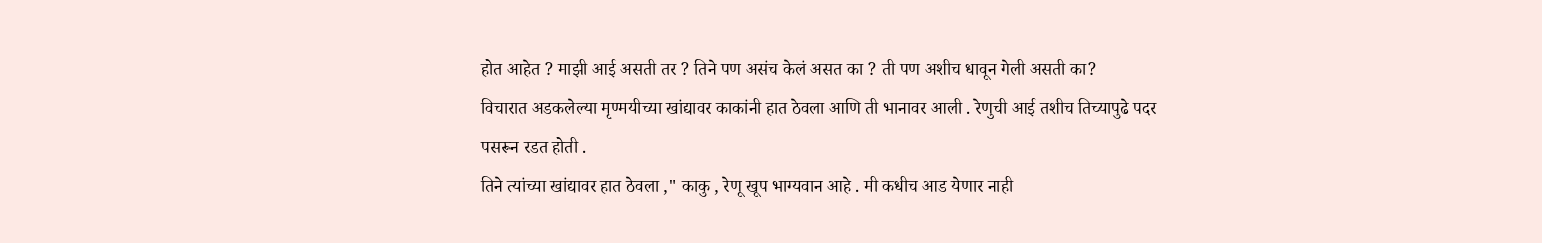होत आहेत ? माझी आई असती तर ? तिने पण असंच केलं असत का ? ती पण अशीच धावून गेली असती का?
विचारात अडकलेल्या मृण्मयीच्या खांद्यावर काकांनी हात ठेवला आणि ती भानावर आली . रेणुची आई तशीच तिच्यापुढे पदर पसरून रडत होती .
तिने त्यांच्या खांद्यावर हात ठेवला ," काकु , रेणू खूप भाग्यवान आहे . मी कधीच आड येणार नाही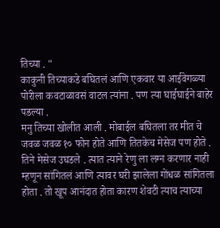तिच्या . "
काकुनी तिच्याकडे बघितलं आणि एकवार या आईवेगळ्या पोरीला कवटाळावसं वाटल त्यांना . पण त्या घाईघाईने बाहेर पडल्या .
मनु तिच्या खोलीत आली . मोबाईल बघितला तर मीत चे जवळ जवळ १० फोन होते आणि तितकेच मेसेज पण होते . तिने मेसेज उघडले . त्यात त्याने रेणु ला लग्न करणार नाही म्हणून सांगितलं आणि त्यावर घरी झालेला गोंधळ सांगितला होता . तो खूप आनंदात होता कारण शेवटी त्याच त्याच्या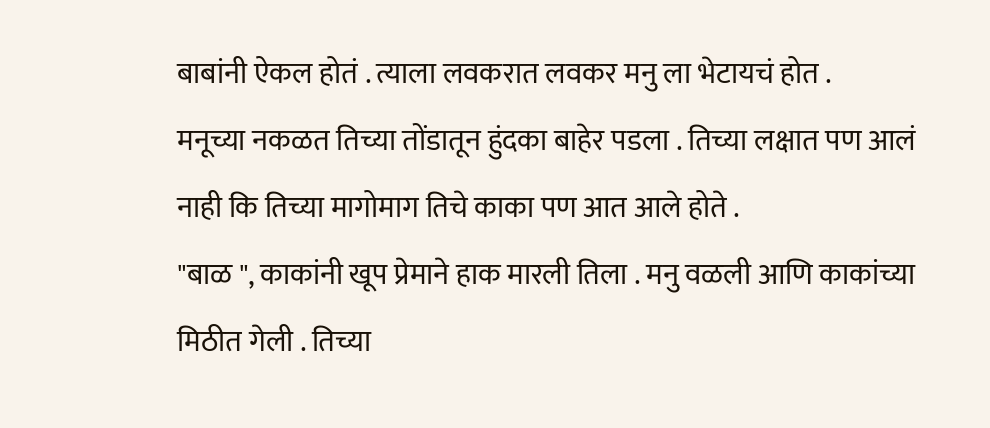बाबांनी ऐकल होतं . त्याला लवकरात लवकर मनु ला भेटायचं होत .
मनूच्या नकळत तिच्या तोंडातून हुंदका बाहेर पडला . तिच्या लक्षात पण आलं नाही कि तिच्या मागोमाग तिचे काका पण आत आले होते .
"बाळ ", काकांनी खूप प्रेमाने हाक मारली तिला . मनु वळली आणि काकांच्या मिठीत गेली . तिच्या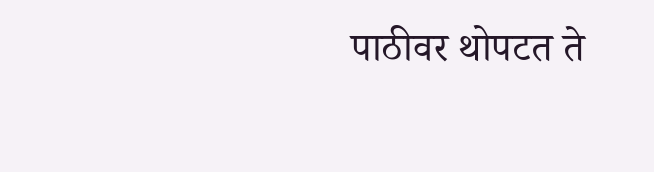पाठीवर थोपटत ते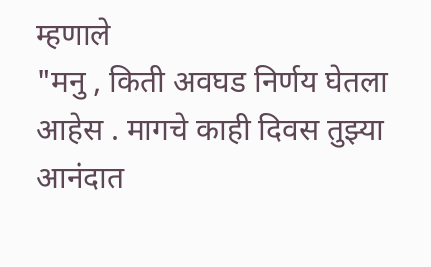म्हणाले
"मनु , किती अवघड निर्णय घेतला आहेस . मागचे काही दिवस तुझ्या आनंदात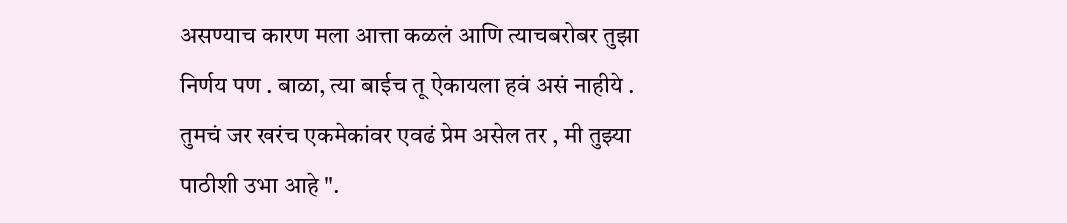असण्याच कारण मला आत्ता कळलं आणि त्याचबरोबर तुझा निर्णय पण . बाळा, त्या बाईच तू ऐकायला हवं असं नाहीये . तुमचं जर खरंच एकमेकांवर एवढं प्रेम असेल तर , मी तुझ्या पाठीशी उभा आहे ".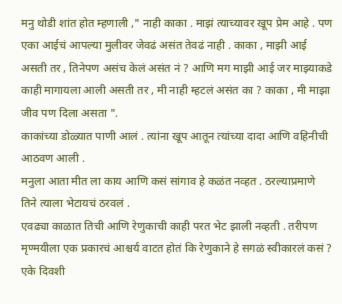मनु थोडी शांत होत म्हणाली ," नाही काका . माझं त्याच्यावर खूप प्रेम आहे . पण एका आईचं आपल्या मुलीवर जेवढं असंत तेवढं नाही . काका , माझी आई असती तर , तिनेपण असंच केलं असंत नं ? आणि मग माझी आई जर माझ्याकडे काही मागायला आली असती तर , मी नाही म्हटलं असंत का ? काका , मी माझा जीव पण दिला असता ".
काकांच्या डोळ्यात पाणी आलं . त्यांना खूप आतून त्यांच्या दादा आणि वहिनीची आठवण आली .
मनुला आता मीत ला काय आणि कसं सांगाव हे कळंत नव्हत . ठरल्याप्रमाणे तिने त्याला भेटायचं ठरवलं .
एवढ्या काळात तिची आणि रेणुकाची काही परत भेट झाली नव्हती . तरीपण मृण्मयीला एक प्रकारचं आश्चर्य वाटत होतं कि रेणुकाने हे सगळं स्वीकारलं कसं ? एके दिवशी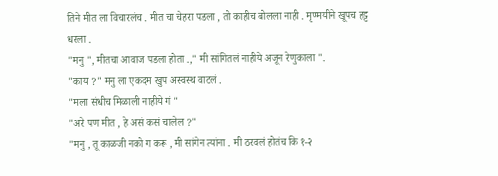तिने मीत ला विचारलंच . मीत चा चेहरा पडला , तो काहीच बोलला नाही . मृण्मयीने खूपच हट्ट धरला .
"मनु ", मीतचा आवाज पडला होता .," मी सांगितलं नाहीये अजून रेणुकाला ".
"काय ?" मनु ला एकदम खुप अस्वस्थ वाटलं .
"मला संधीच मिळाली नाहीये गं "
"अरे पण मीत , हे असं कसं चालेल ?"
"मनु , तू काळजी नको ग करू , मी सांगेन त्यांना . मी ठरवलं होतंच कि १-२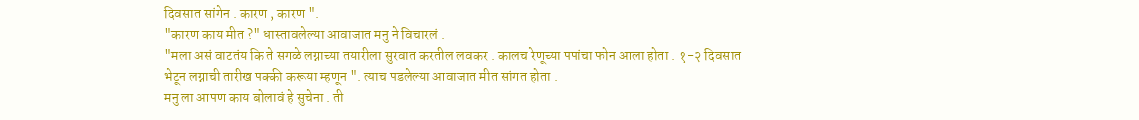दिवसात सांगेन . कारण , कारण ".
"कारण काय मीत ?" धास्तावलेल्या आवाजात मनु ने विचारलं .
"मला असं वाटतंय कि ते सगळे लग्नाच्या तयारीला सुरवात करतील लवकर . कालच रेणूच्या पपांचा फोन आला होता . १-२ दिवसात भेटून लग्नाची तारीख पक्की करूया म्हणून ". त्याच पडलेल्या आवाजात मीत सांगत होता .
मनु ला आपण काय बोलावं हे सुचेना . ती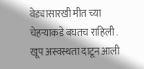वेड्यासारखी मीत च्या चेहऱ्याकडे बघतच राहिली . खूप अस्वस्थता दाटून आली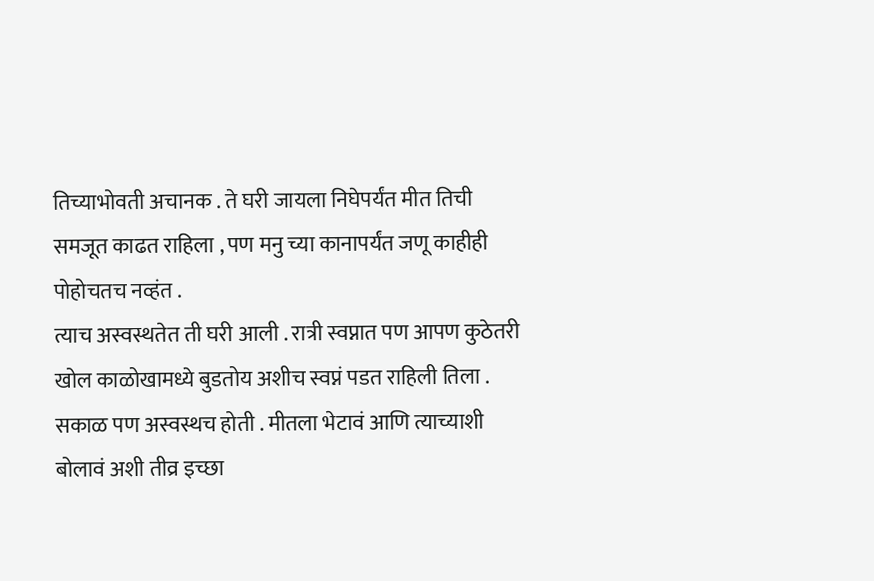तिच्याभोवती अचानक . ते घरी जायला निघेपर्यंत मीत तिची समजूत काढत राहिला , पण मनु च्या कानापर्यंत जणू काहीही पोहोचतच नव्हंत .
त्याच अस्वस्थतेत ती घरी आली . रात्री स्वप्नात पण आपण कुठेतरी खोल काळोखामध्ये बुडतोय अशीच स्वप्नं पडत राहिली तिला . सकाळ पण अस्वस्थच होती . मीतला भेटावं आणि त्याच्याशी बोलावं अशी तीव्र इच्छा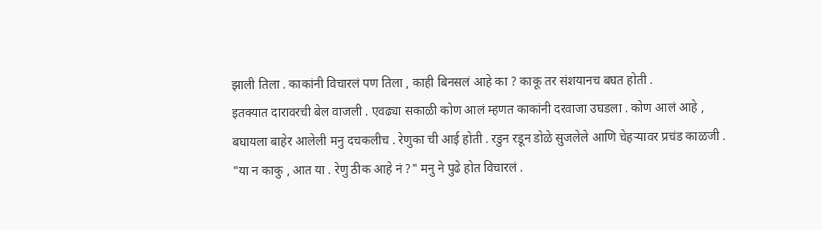झाली तिला . काकांनी विचारलं पण तिला , काही बिनसलं आहे का ? काकू तर संशयानच बघत होती .
इतक्यात दारावरची बेल वाजली . एवढ्या सकाळी कोण आलं म्हणत काकांनी दरवाजा उघडला . कोण आलं आहे , बघायला बाहेर आलेली मनु दचकलीच . रेणुका ची आई होती . रडुन रडून डोळे सुजलेले आणि चेहऱ्यावर प्रचंड काळजी .
"या न काकु , आत या . रेणु ठीक आहे नं ?" मनु ने पुढे होत विचारलं .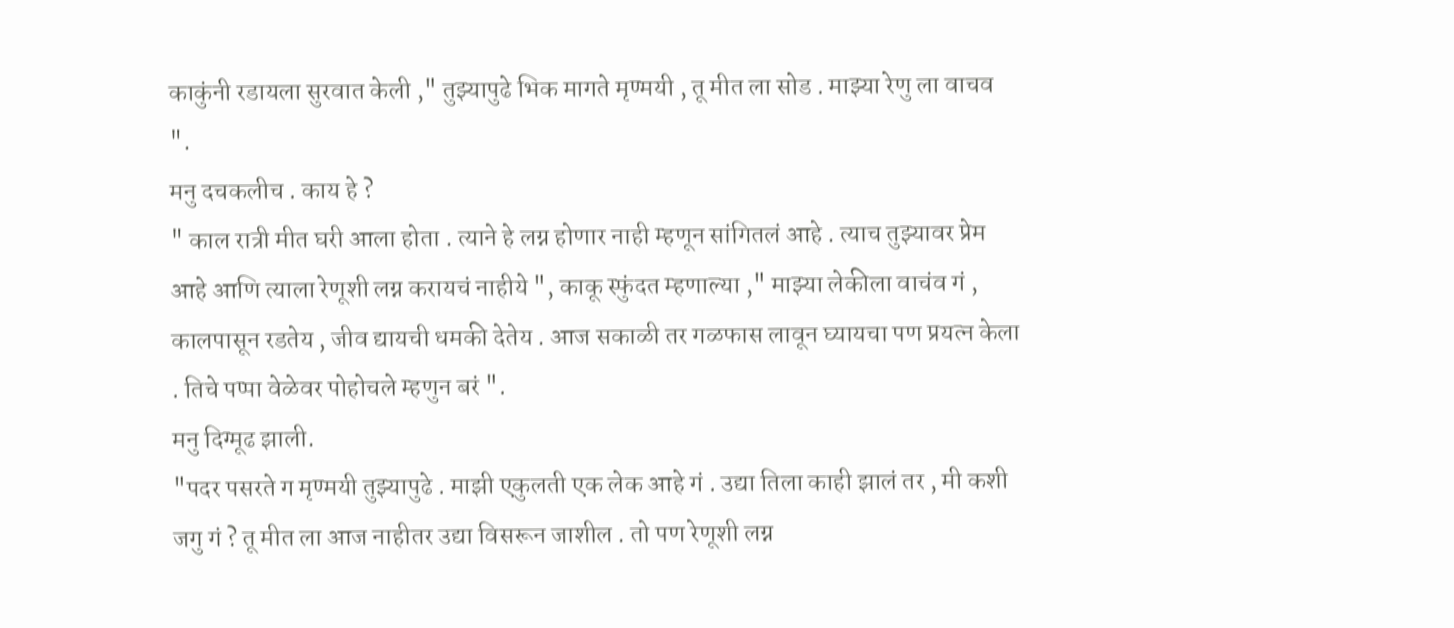काकुंनी रडायला सुरवात केली ," तुझ्यापुढे भिक मागते मृण्मयी , तू मीत ला सोड . माझ्या रेणु ला वाचव ".
मनु दचकलीच . काय हे ?
" काल रात्री मीत घरी आला होता . त्याने हे लग्न होणार नाही म्हणून सांगितलं आहे . त्याच तुझ्यावर प्रेम आहे आणि त्याला रेणूशी लग्न करायचं नाहीये ", काकू स्फुंदत म्हणाल्या ," माझ्या लेकीला वाचंव गं , कालपासून रडतेय , जीव द्यायची धमकी देतेय . आज सकाळी तर गळफास लावून घ्यायचा पण प्रयत्न केला . तिचे पप्पा वेळेवर पोहोचले म्हणुन बरं ".
मनु दिग्मूढ झाली.
"पदर पसरते ग मृण्मयी तुझ्यापुढे . माझी एकुलती एक लेक आहे गं . उद्या तिला काही झालं तर , मी कशी जगु गं ? तू मीत ला आज नाहीतर उद्या विसरून जाशील . तो पण रेणूशी लग्न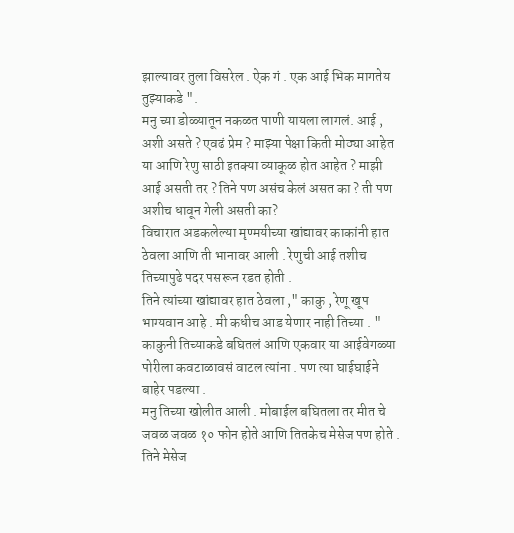झाल्यावर तुला विसरेल . ऐक गं . एक आई भिक मागतेय तुझ्याकडे ".
मनु च्या डोळ्यातून नकळत पाणी यायला लागलं. आई , अशी असते ? एवढं प्रेम ? माझ्या पेक्षा किती मोठ्या आहेत या आणि रेणु साठी इतक्या व्याकूळ होत आहेत ? माझी आई असती तर ? तिने पण असंच केलं असत का ? ती पण अशीच धावून गेली असती का?
विचारात अडकलेल्या मृण्मयीच्या खांद्यावर काकांनी हात ठेवला आणि ती भानावर आली . रेणुची आई तशीच तिच्यापुढे पदर पसरून रडत होती .
तिने त्यांच्या खांद्यावर हात ठेवला ," काकु , रेणू खूप भाग्यवान आहे . मी कधीच आड येणार नाही तिच्या . "
काकुनी तिच्याकडे बघितलं आणि एकवार या आईवेगळ्या पोरीला कवटाळावसं वाटल त्यांना . पण त्या घाईघाईने बाहेर पडल्या .
मनु तिच्या खोलीत आली . मोबाईल बघितला तर मीत चे जवळ जवळ १० फोन होते आणि तितकेच मेसेज पण होते . तिने मेसेज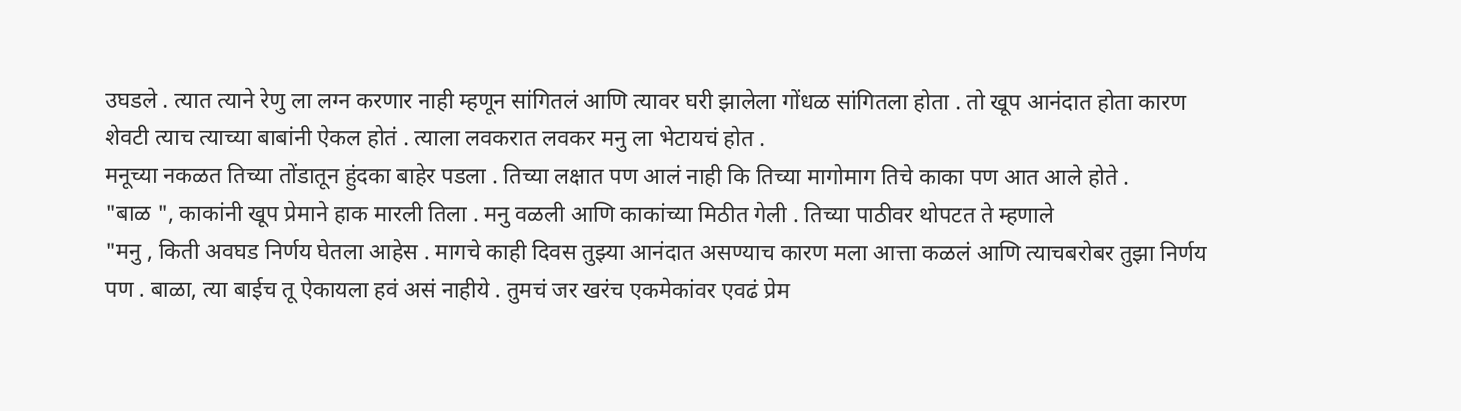उघडले . त्यात त्याने रेणु ला लग्न करणार नाही म्हणून सांगितलं आणि त्यावर घरी झालेला गोंधळ सांगितला होता . तो खूप आनंदात होता कारण शेवटी त्याच त्याच्या बाबांनी ऐकल होतं . त्याला लवकरात लवकर मनु ला भेटायचं होत .
मनूच्या नकळत तिच्या तोंडातून हुंदका बाहेर पडला . तिच्या लक्षात पण आलं नाही कि तिच्या मागोमाग तिचे काका पण आत आले होते .
"बाळ ", काकांनी खूप प्रेमाने हाक मारली तिला . मनु वळली आणि काकांच्या मिठीत गेली . तिच्या पाठीवर थोपटत ते म्हणाले
"मनु , किती अवघड निर्णय घेतला आहेस . मागचे काही दिवस तुझ्या आनंदात असण्याच कारण मला आत्ता कळलं आणि त्याचबरोबर तुझा निर्णय पण . बाळा, त्या बाईच तू ऐकायला हवं असं नाहीये . तुमचं जर खरंच एकमेकांवर एवढं प्रेम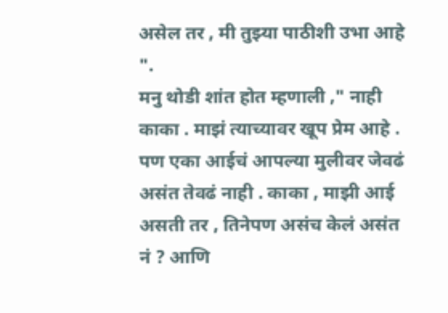असेल तर , मी तुझ्या पाठीशी उभा आहे ".
मनु थोडी शांत होत म्हणाली ," नाही काका . माझं त्याच्यावर खूप प्रेम आहे . पण एका आईचं आपल्या मुलीवर जेवढं असंत तेवढं नाही . काका , माझी आई असती तर , तिनेपण असंच केलं असंत नं ? आणि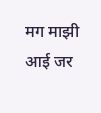मग माझी आई जर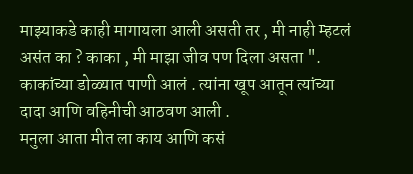माझ्याकडे काही मागायला आली असती तर , मी नाही म्हटलं असंत का ? काका , मी माझा जीव पण दिला असता ".
काकांच्या डोळ्यात पाणी आलं . त्यांना खूप आतून त्यांच्या दादा आणि वहिनीची आठवण आली .
मनुला आता मीत ला काय आणि कसं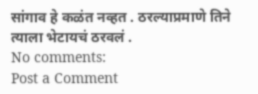सांगाव हे कळंत नव्हत . ठरल्याप्रमाणे तिने त्याला भेटायचं ठरवलं .
No comments:
Post a Comment